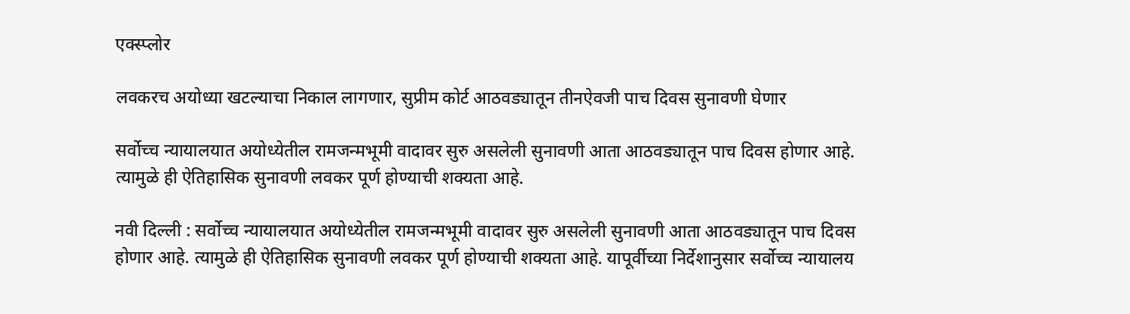एक्स्प्लोर

लवकरच अयोध्या खटल्याचा निकाल लागणार, सुप्रीम कोर्ट आठवड्यातून तीनऐवजी पाच दिवस सुनावणी घेणार

सर्वोच्च न्यायालयात अयोध्येतील रामजन्मभूमी वादावर सुरु असलेली सुनावणी आता आठवड्यातून पाच दिवस होणार आहे. त्यामुळे ही ऐतिहासिक सुनावणी लवकर पूर्ण होण्याची शक्यता आहे.

नवी दिल्ली : सर्वोच्च न्यायालयात अयोध्येतील रामजन्मभूमी वादावर सुरु असलेली सुनावणी आता आठवड्यातून पाच दिवस होणार आहे. त्यामुळे ही ऐतिहासिक सुनावणी लवकर पूर्ण होण्याची शक्यता आहे. यापूर्वीच्या निर्देशानुसार सर्वोच्च न्यायालय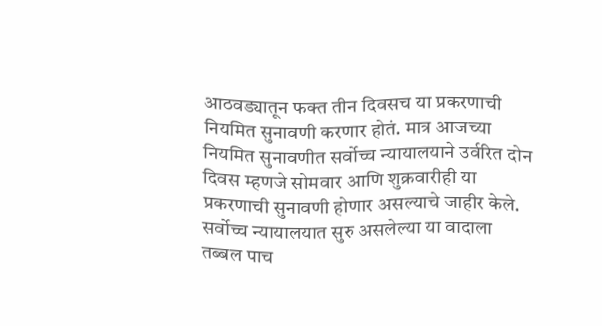आठवड्यातून फक्त तीन दिवसच या प्रकरणाची नियमित सुनावणी करणार होतं. मात्र आजच्या नियमित सुनावणीत सर्वोच्च न्यायालयाने उर्वरित दोन दिवस म्हणजे सोमवार आणि शुक्रवारीही या प्रकरणाची सुनावणी होणार असल्याचे जाहीर केले. सर्वोच्च न्यायालयात सुरु असलेल्या या वादाला तब्बल पाच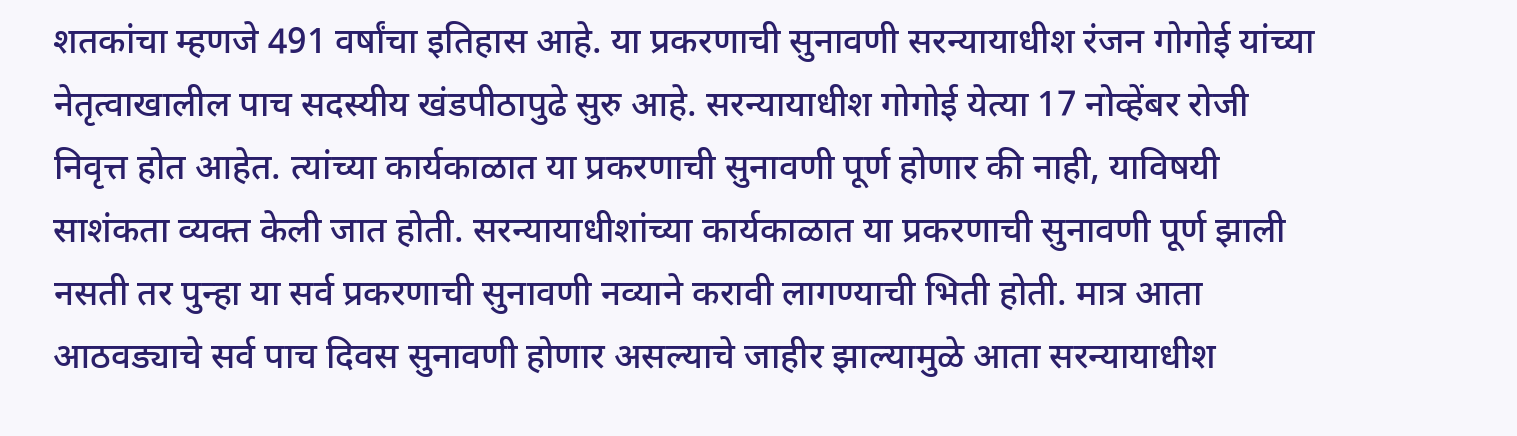शतकांचा म्हणजे 491 वर्षांचा इतिहास आहे. या प्रकरणाची सुनावणी सरन्यायाधीश रंजन गोगोई यांच्या नेतृत्वाखालील पाच सदस्यीय खंडपीठापुढे सुरु आहे. सरन्यायाधीश गोगोई येत्या 17 नोव्हेंबर रोजी निवृत्त होत आहेत. त्यांच्या कार्यकाळात या प्रकरणाची सुनावणी पूर्ण होणार की नाही, याविषयी साशंकता व्यक्त केली जात होती. सरन्यायाधीशांच्या कार्यकाळात या प्रकरणाची सुनावणी पूर्ण झाली नसती तर पुन्हा या सर्व प्रकरणाची सुनावणी नव्याने करावी लागण्याची भिती होती. मात्र आता आठवड्याचे सर्व पाच दिवस सुनावणी होणार असल्याचे जाहीर झाल्यामुळे आता सरन्यायाधीश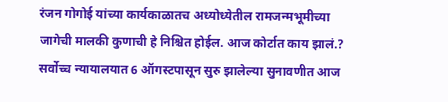रंजन गोगोई यांच्या कार्यकाळातच अध्योध्येतील रामजन्मभूमीच्या जागेची मालकी कुणाची हे निश्चित होईल. आज कोर्टात काय झालं.? सर्वोच्च न्यायालयात 6 ऑगस्टपासून सुरु झालेल्या सुनावणीत आज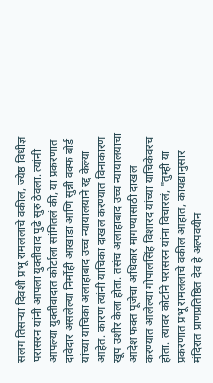सलग तिसऱ्या दिवशी प्रभू रामललाचे वकील, ज्येष्ठ विधीज्ञ परासरन यांनी आपला युक्तीवाद पुढे सुरु ठेवला. त्यांनी आपल्या युक्तीवादात कोर्टाला सांगितलं की, या प्रकरणात दावेदार असलेल्या निर्मोही आखाडा आणि सुन्नी वक्फ बोर्ड यांच्या याचिका अलाहाबाद उच्च न्यायालयाने रद्द केल्या आहेत. कारण त्यांनी याचिका दाखल करण्यात विनाकारण खूप उशीर केला होता. तसंच अलाहाबाद उच्च न्यायालयाचा आदेश फक्त पूजेचा अधिकार मागण्यासाठी दाखल करण्यात आलेल्या गोपालसिंह विशारद यांच्या याचिकेवरच होता. त्यावर कोर्टाने परासरन यांना विचारलं, "तुम्ही या प्रकरणात प्रभू रामललाचे वकील आहात, कायद्यानुसार मंदिरात प्राणप्रतिष्ठित देव हे अल्पवयीन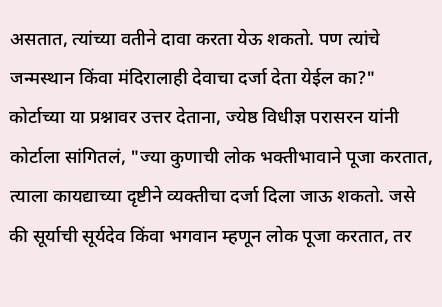असतात, त्यांच्या वतीने दावा करता येऊ शकतो. पण त्यांचे जन्मस्थान किंवा मंदिरालाही देवाचा दर्जा देता येईल का?" कोर्टाच्या या प्रश्नावर उत्तर देताना, ज्येष्ठ विधीज्ञ परासरन यांनी कोर्टाला सांगितलं, "ज्या कुणाची लोक भक्तीभावाने पूजा करतात, त्याला कायद्याच्या दृष्टीने व्यक्तीचा दर्जा दिला जाऊ शकतो. जसे की सूर्याची सूर्यदेव किंवा भगवान म्हणून लोक पूजा करतात, तर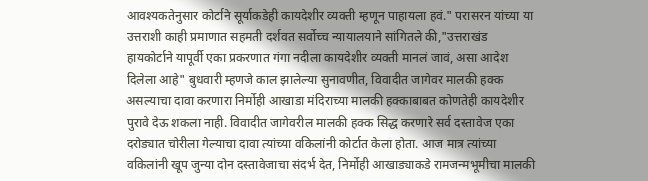आवश्यकतेनुसार कोर्टाने सूर्याकडेही कायदेशीर व्यक्ती म्हणून पाहायला हवं." परासरन यांच्या या उत्तराशी काही प्रमाणात सहमती दर्शवत सर्वोच्च न्यायालयाने सांगितले की,"उत्तराखंड हायकोर्टाने यापूर्वी एका प्रकरणात गंगा नदीला कायदेशीर व्यक्ती मानलं जावं, असा आदेश दिलेला आहे" बुधवारी म्हणजे काल झालेल्या सुनावणीत, विवादीत जागेवर मालकी हक्क असल्याचा दावा करणारा निर्मोही आखाडा मंदिराच्या मालकी हक्काबाबत कोणतेही कायदेशीर पुरावे देऊ शकला नाही. विवादीत जागेवरील मालकी हक्क सिद्ध करणारे सर्व दस्तावेज एका दरोड्यात चोरीला गेल्याचा दावा त्यांच्या वकिलांनी कोर्टात केला होता. आज मात्र त्यांच्या वकिलांनी खूप जुन्या दोन दस्तावेजाचा संदर्भ देत, निर्मोही आखाड्याकडे रामजन्मभूमीचा मालकी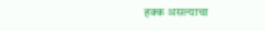हक्क असल्याचा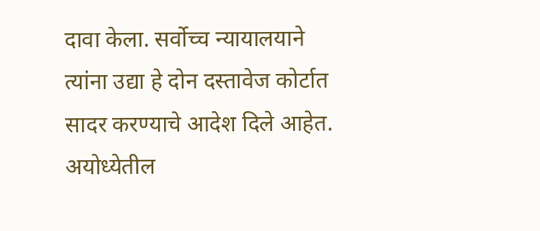दावा केला. सर्वोच्च न्यायालयाने त्यांना उद्या हे दोन दस्तावेज कोर्टात सादर करण्याचे आदेश दिले आहेत. अयोध्येतील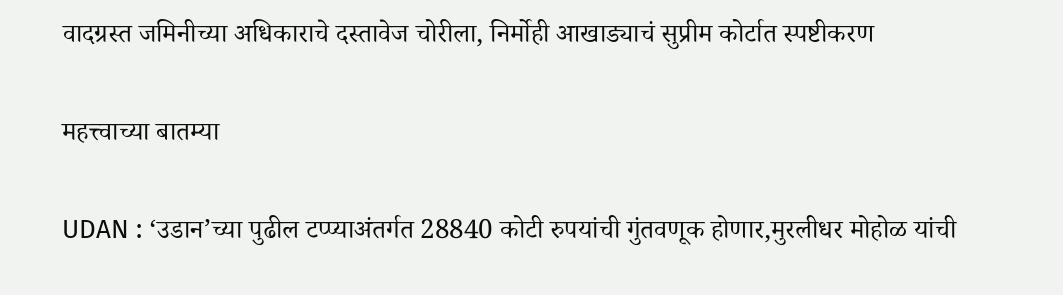वादग्रस्त जमिनीच्या अधिकाराचे दस्तावेज चोरीला, निर्मोही आखाड्याचं सुप्रीम कोर्टात स्पष्टीकरण

महत्त्वाच्या बातम्या

UDAN : ‘उडान’च्या पुढील टप्प्याअंतर्गत 28840 कोटी रुपयांची गुंतवणूक होणार,मुरलीधर मोहोळ यांची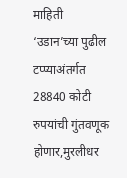माहिती
‘उडान’च्या पुढील टप्प्याअंतर्गत 28840 कोटी रुपयांची गुंतवणूक होणार,मुरलीधर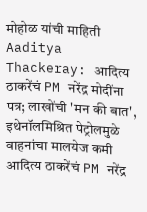मोहोळ यांची माहिती
Aaditya Thackeray: आदित्य ठाकरेंचं PM नरेंद्र मोदींना पत्र; लाखोंची 'मन की बात', इथेनॉलमिश्रित पेट्रोलमुळे वाहनांचा मालयेज कमी
आदित्य ठाकरेंचं PM नरेंद्र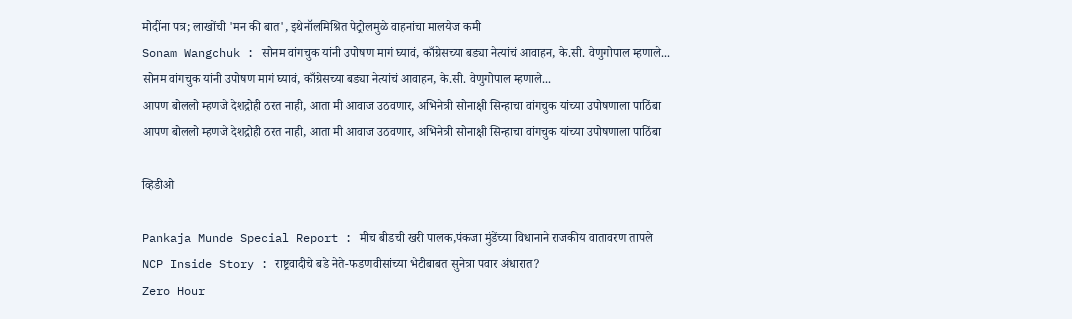मोदींना पत्र; लाखोंची 'मन की बात', इथेनॉलमिश्रित पेट्रोलमुळे वाहनांचा मालयेज कमी
Sonam Wangchuk : सोनम वांगचुक यांनी उपोषण मागं घ्यावं, काँग्रेसच्या बड्या नेत्यांचं आवाहन, के.सी. वेणुगोपाल म्हणाले...
सोनम वांगचुक यांनी उपोषण मागं घ्यावं, काँग्रेसच्या बड्या नेत्यांचं आवाहन, के.सी. वेणुगोपाल म्हणाले...
आपण बोललो म्हणजे देशद्रोही ठरत नाही, आता मी आवाज उठवणार, अभिनेत्री सोनाक्षी सिन्हाचा वांगचुक यांच्या उपोषणाला पाठिंबा
आपण बोललो म्हणजे देशद्रोही ठरत नाही, आता मी आवाज उठवणार, अभिनेत्री सोनाक्षी सिन्हाचा वांगचुक यांच्या उपोषणाला पाठिंबा

व्हिडीओ

Pankaja Munde Special Report : मीच बीडची खरी पालक,पंकजा मुंडेंच्या विधानाने राजकीय वातावरण तापले
NCP Inside Story : राष्ट्रवादीचे बडे नेते-फडणवीसांच्या भेटीबाबत सुनेत्रा पवार अंधारात?
Zero Hour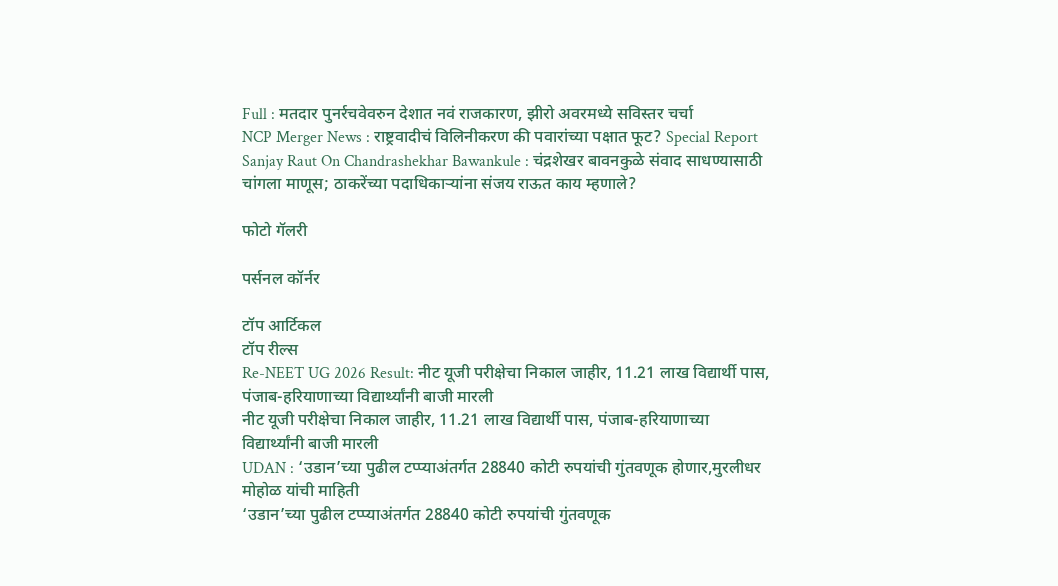Full : मतदार पुनर्रचवेवरुन देशात नवं राजकारण, झीरो अवरमध्ये सविस्तर चर्चा
NCP Merger News : राष्ट्रवादीचं विलिनीकरण की पवारांच्या पक्षात फूट? Special Report
Sanjay Raut On Chandrashekhar Bawankule : चंद्रशेखर बावनकुळे संवाद साधण्यासाठी चांगला माणूस; ठाकरेंच्या पदाधिकाऱ्यांना संजय राऊत काय म्हणाले?

फोटो गॅलरी

पर्सनल कॉर्नर

टॉप आर्टिकल
टॉप रील्स
Re-NEET UG 2026 Result: नीट यूजी परीक्षेचा निकाल जाहीर, 11.21 लाख विद्यार्थी पास, पंजाब-हरियाणाच्या विद्यार्थ्यांनी बाजी मारली
नीट यूजी परीक्षेचा निकाल जाहीर, 11.21 लाख विद्यार्थी पास, पंजाब-हरियाणाच्या विद्यार्थ्यांनी बाजी मारली
UDAN : ‘उडान’च्या पुढील टप्प्याअंतर्गत 28840 कोटी रुपयांची गुंतवणूक होणार,मुरलीधर मोहोळ यांची माहिती
‘उडान’च्या पुढील टप्प्याअंतर्गत 28840 कोटी रुपयांची गुंतवणूक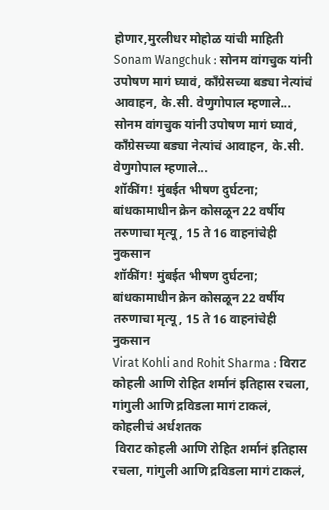होणार,मुरलीधर मोहोळ यांची माहिती
Sonam Wangchuk : सोनम वांगचुक यांनी उपोषण मागं घ्यावं, काँग्रेसच्या बड्या नेत्यांचं आवाहन, के.सी. वेणुगोपाल म्हणाले...
सोनम वांगचुक यांनी उपोषण मागं घ्यावं, काँग्रेसच्या बड्या नेत्यांचं आवाहन, के.सी. वेणुगोपाल म्हणाले...
शॉकींग! मुंबईत भीषण दुर्घटना; बांधकामाधीन क्रेन कोसळून 22 वर्षीय तरुणाचा मृत्यू, 15 ते 16 वाहनांचेही नुकसान
शॉकींग! मुंबईत भीषण दुर्घटना; बांधकामाधीन क्रेन कोसळून 22 वर्षीय तरुणाचा मृत्यू, 15 ते 16 वाहनांचेही नुकसान
Virat Kohli and Rohit Sharma : विराट कोहली आणि रोहित शर्मानं इतिहास रचला, गांगुली आणि द्रविडला मागं टाकलं, कोहलीचं अर्धशतक
 विराट कोहली आणि रोहित शर्मानं इतिहास रचला, गांगुली आणि द्रविडला मागं टाकलं,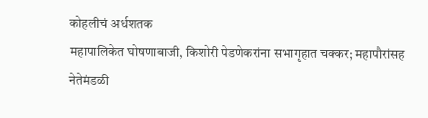कोहलीचं अर्धशतक
महापालिकेत घोषणाबाजी, किशोरी पेडणेकरांना सभागृहात चक्कर; महापौरांसह नेतेमंडळी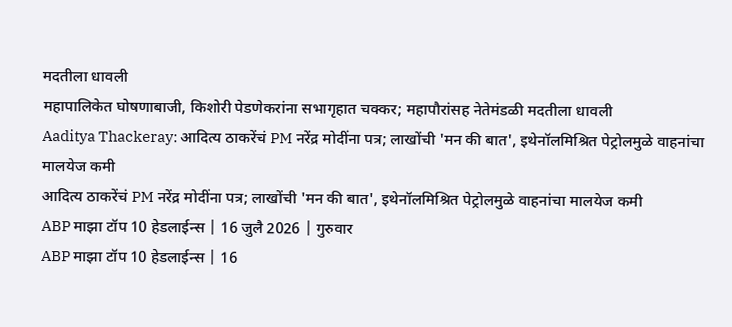मदतीला धावली
महापालिकेत घोषणाबाजी, किशोरी पेडणेकरांना सभागृहात चक्कर; महापौरांसह नेतेमंडळी मदतीला धावली
Aaditya Thackeray: आदित्य ठाकरेंचं PM नरेंद्र मोदींना पत्र; लाखोंची 'मन की बात', इथेनॉलमिश्रित पेट्रोलमुळे वाहनांचा मालयेज कमी
आदित्य ठाकरेंचं PM नरेंद्र मोदींना पत्र; लाखोंची 'मन की बात', इथेनॉलमिश्रित पेट्रोलमुळे वाहनांचा मालयेज कमी
ABP माझा टॉप 10 हेडलाईन्स | 16 जुलै 2026 | गुरुवार
ABP माझा टॉप 10 हेडलाईन्स | 16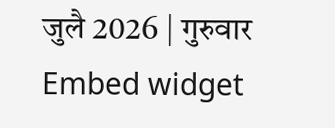जुलै 2026 | गुरुवार
Embed widget